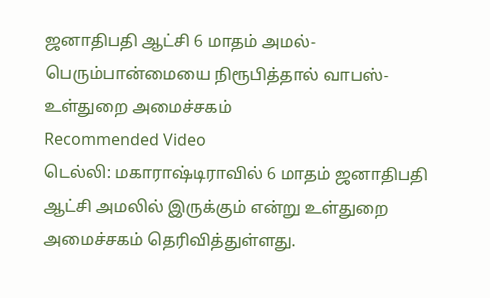ஜனாதிபதி ஆட்சி 6 மாதம் அமல்- பெரும்பான்மையை நிரூபித்தால் வாபஸ்- உள்துறை அமைச்சகம்
Recommended Video
டெல்லி: மகாராஷ்டிராவில் 6 மாதம் ஜனாதிபதி ஆட்சி அமலில் இருக்கும் என்று உள்துறை அமைச்சகம் தெரிவித்துள்ளது.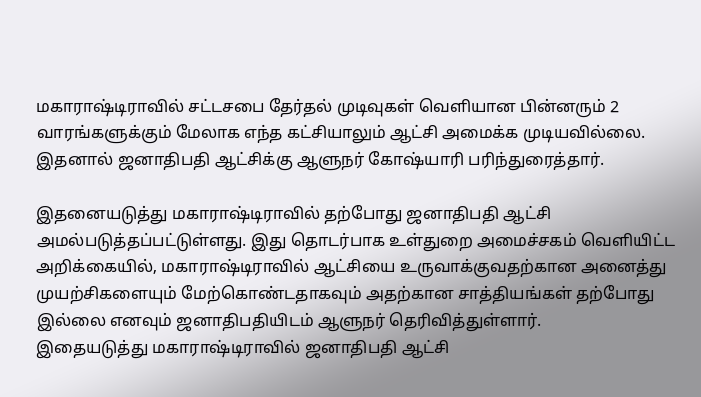மகாராஷ்டிராவில் சட்டசபை தேர்தல் முடிவுகள் வெளியான பின்னரும் 2 வாரங்களுக்கும் மேலாக எந்த கட்சியாலும் ஆட்சி அமைக்க முடியவில்லை. இதனால் ஜனாதிபதி ஆட்சிக்கு ஆளுநர் கோஷ்யாரி பரிந்துரைத்தார்.

இதனையடுத்து மகாராஷ்டிராவில் தற்போது ஜனாதிபதி ஆட்சி அமல்படுத்தப்பட்டுள்ளது. இது தொடர்பாக உள்துறை அமைச்சகம் வெளியிட்ட அறிக்கையில், மகாராஷ்டிராவில் ஆட்சியை உருவாக்குவதற்கான அனைத்து முயற்சிகளையும் மேற்கொண்டதாகவும் அதற்கான சாத்தியங்கள் தற்போது இல்லை எனவும் ஜனாதிபதியிடம் ஆளுநர் தெரிவித்துள்ளார்.
இதையடுத்து மகாராஷ்டிராவில் ஜனாதிபதி ஆட்சி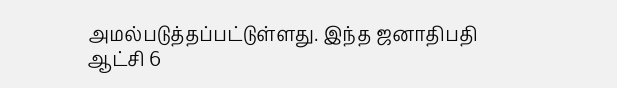அமல்படுத்தப்பட்டுள்ளது. இந்த ஜனாதிபதி ஆட்சி 6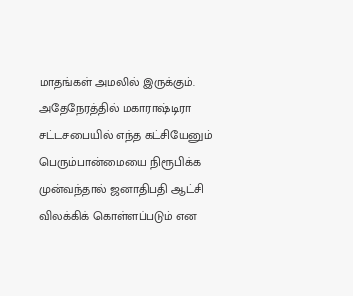மாதங்கள் அமலில் இருக்கும்.
அதேநேரத்தில் மகாராஷ்டிரா சட்டசபையில் எந்த கட்சியேனும் பெரும்பான்மையை நிரூபிக்க முன்வந்தால் ஜனாதிபதி ஆட்சி விலக்கிக் கொள்ளப்படும் என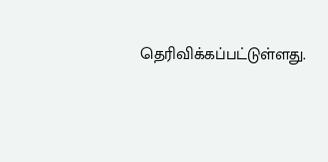தெரிவிக்கப்பட்டுள்ளது.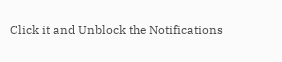Click it and Unblock the Notifications